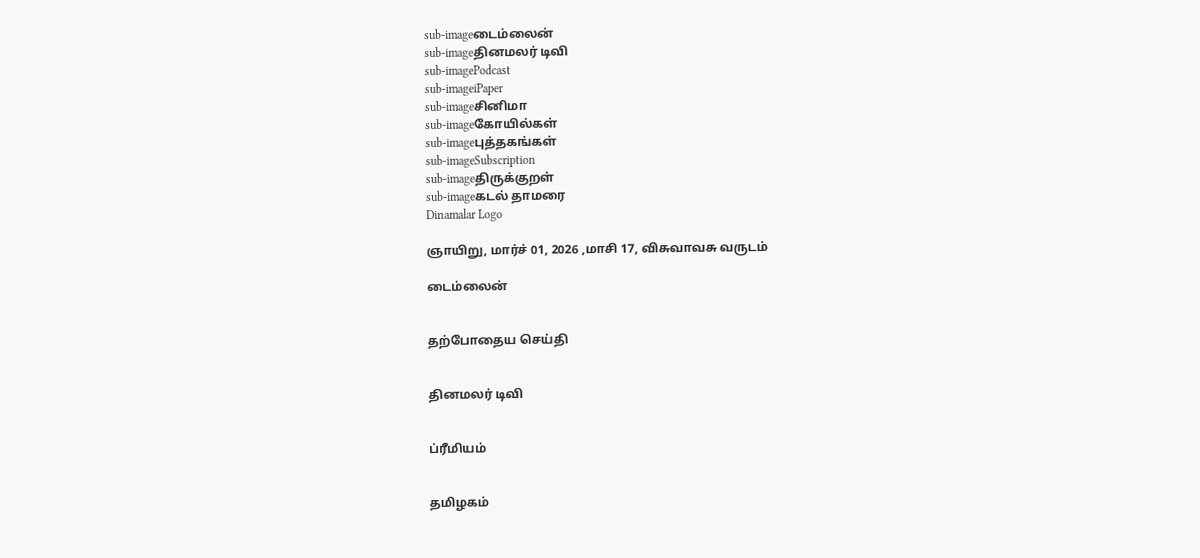sub-imageடைம்லைன்
sub-imageதினமலர் டிவி
sub-imagePodcast
sub-imageiPaper
sub-imageசினிமா
sub-imageகோயில்கள்
sub-imageபுத்தகங்கள்
sub-imageSubscription
sub-imageதிருக்குறள்
sub-imageகடல் தாமரை
Dinamalar Logo

ஞாயிறு, மார்ச் 01, 2026 ,மாசி 17, விசுவாவசு வருடம்

டைம்லைன்


தற்போதைய செய்தி


தினமலர் டிவி


ப்ரீமியம்


தமிழகம்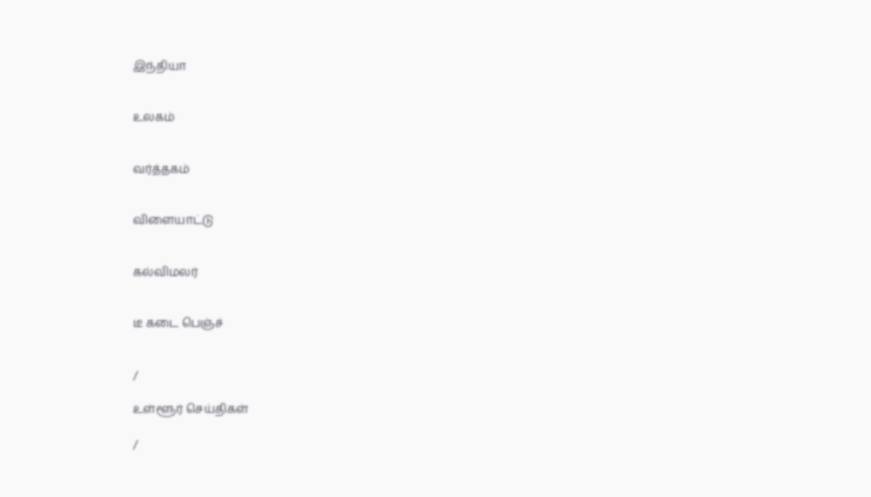இந்தியா


உலகம்


வர்த்தகம்


விளையாட்டு


கல்விமலர்


டீ கடை பெஞ்ச்


/

உள்ளூர் செய்திகள்

/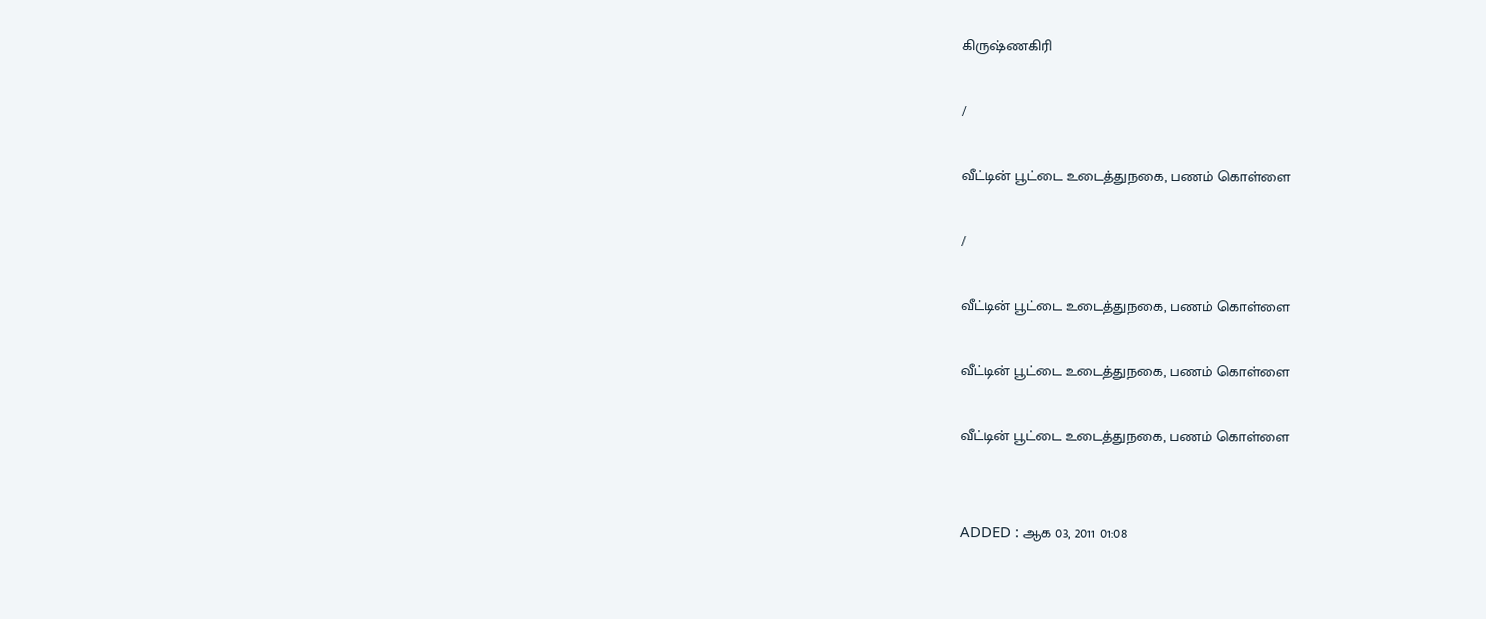கிருஷ்ணகிரி

/

வீட்டின் பூட்டை உடைத்துநகை, பணம் கொள்ளை

/

வீட்டின் பூட்டை உடைத்துநகை, பணம் கொள்ளை

வீட்டின் பூட்டை உடைத்துநகை, பணம் கொள்ளை

வீட்டின் பூட்டை உடைத்துநகை, பணம் கொள்ளை


ADDED : ஆக 03, 2011 01:08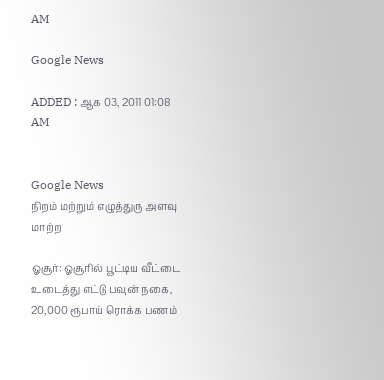AM

Google News

ADDED : ஆக 03, 2011 01:08 AM


Google News
நிறம் மற்றும் எழுத்துரு அளவு மாற்ற

ஓசூர்: ஓசூரில் பூட்டிய வீட்டை உடைத்து எட்டு பவுன் நகை, 20,000 ரூபாய் ரொக்க பணம்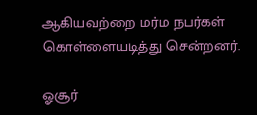ஆகியவற்றை மர்ம நபர்கள் கொள்ளையடித்து சென்றனர்.

ஓசூர்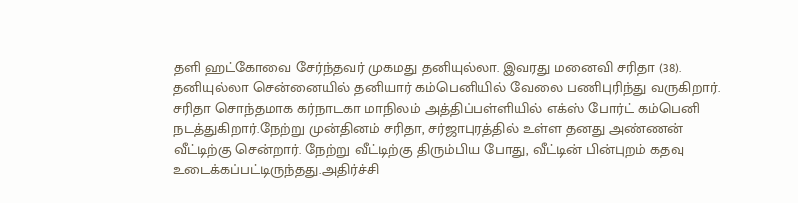தளி ஹட்கோவை சேர்ந்தவர் முகமது தனியுல்லா. இவரது மனைவி சரிதா (38). தனியுல்லா சென்னையில் தனியார் கம்பெனியில் வேலை பணிபுரிந்து வருகிறார். சரிதா சொந்தமாக கர்நாடகா மாநிலம் அத்திப்பள்ளியில் எக்ஸ் போர்ட் கம்பெனி நடத்துகிறார்.நேற்று முன்தினம் சரிதா, சர்ஜாபுரத்தில் உள்ள தனது அண்ணன் வீட்டிற்கு சென்றார். நேற்று வீட்டிற்கு திரும்பிய போது, வீட்டின் பின்புறம் கதவு உடைக்கப்பட்டிருந்தது.அதிர்ச்சி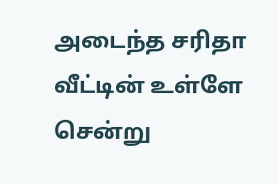அடைந்த சரிதா வீட்டின் உள்ளே சென்று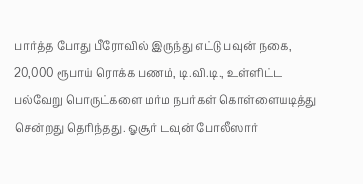பார்த்த போது பீரோவில் இருந்து எட்டு பவுன் நகை, 20,000 ரூபாய் ரொக்க பணம், டி.வி.டி., உள்ளிட்ட பல்வேறு பொருட்களை மர்ம நபர்கள் கொள்ளையடித்து சென்றது தெரிந்தது. ஓசூர் டவுன் போலீஸார்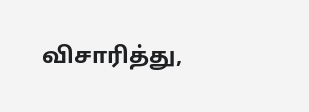விசாரித்து,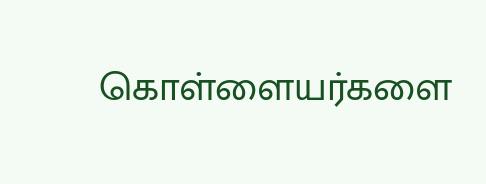கொள்ளையர்களை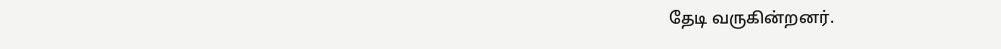தேடி வருகின்றனர்.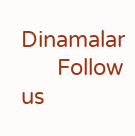Dinamalar
      Follow us